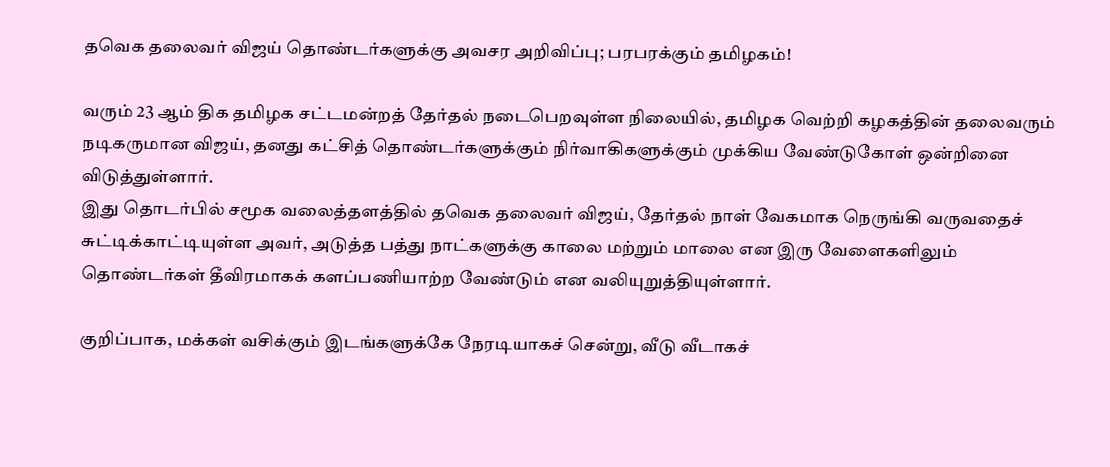தவெக தலைவர் விஜய் தொண்டர்களுக்கு அவசர அறிவிப்பு; பரபரக்கும் தமிழகம்!

வரும் 23 ஆம் திக தமிழக சட்டமன்றத் தேர்தல் நடைபெறவுள்ள நிலையில், தமிழக வெற்றி கழகத்தின் தலைவரும் நடிகருமான விஜய், தனது கட்சித் தொண்டர்களுக்கும் நிர்வாகிகளுக்கும் முக்கிய வேண்டுகோள் ஒன்றினை விடுத்துள்ளார்.
இது தொடர்பில் சமூக வலைத்தளத்தில் தவெக தலைவர் விஜய், தேர்தல் நாள் வேகமாக நெருங்கி வருவதைச் சுட்டிக்காட்டியுள்ள அவர், அடுத்த பத்து நாட்களுக்கு காலை மற்றும் மாலை என இரு வேளைகளிலும் தொண்டர்கள் தீவிரமாகக் களப்பணியாற்ற வேண்டும் என வலியுறுத்தியுள்ளார்.

குறிப்பாக, மக்கள் வசிக்கும் இடங்களுக்கே நேரடியாகச் சென்று, வீடு வீடாகச்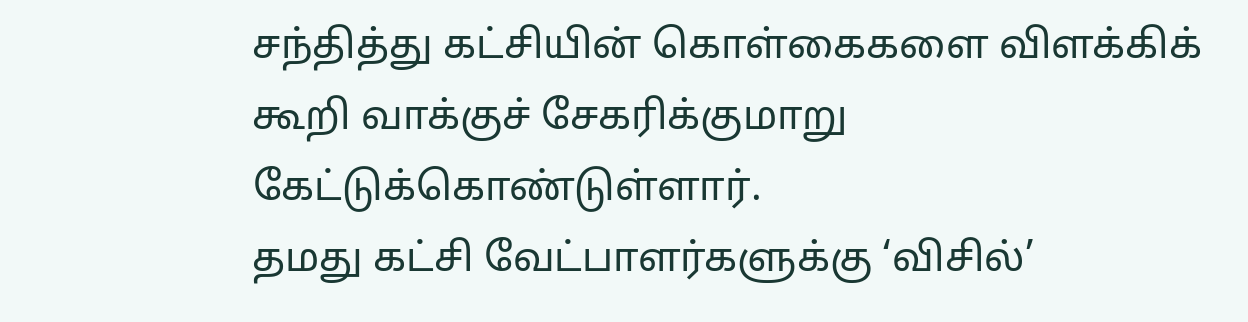சந்தித்து கட்சியின் கொள்கைகளை விளக்கிக் கூறி வாக்குச் சேகரிக்குமாறு கேட்டுக்கொண்டுள்ளார்.
தமது கட்சி வேட்பாளர்களுக்கு ‘விசில்’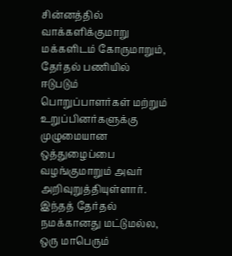சின்னத்தில் வாக்களிக்குமாறு மக்களிடம் கோருமாறும், தேர்தல் பணியில் ஈடுபடும் பொறுப்பாளர்கள் மற்றும் உறுப்பினர்களுக்கு முழுமையான ஒத்துழைப்பை வழங்குமாறும் அவர் அறிவுறுத்தியுள்ளார்.
இந்தத் தேர்தல் நமக்கானது மட்டுமல்ல, ஒரு மாபெரும்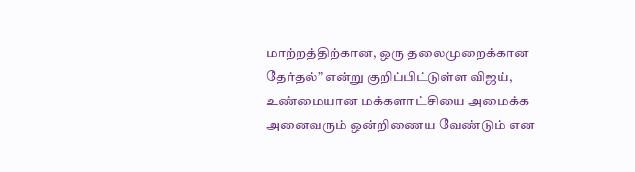மாற்றத்திற்கான, ஒரு தலைமுறைக்கான தேர்தல்” என்று குறிப்பிட்டுள்ள விஜய், உண்மையான மக்களாட்சியை அமைக்க அனைவரும் ஒன்றிணைய வேண்டும் என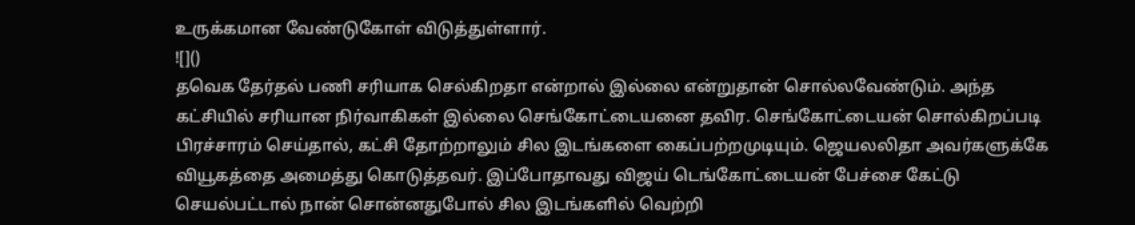உருக்கமான வேண்டுகோள் விடுத்துள்ளார்.
![]()
தவெக தேர்தல் பணி சரியாக செல்கிறதா என்றால் இல்லை என்றுதான் சொல்லவேண்டும். அந்த கட்சியில் சரியான நிர்வாகிகள் இல்லை செங்கோட்டையனை தவிர. செங்கோட்டையன் சொல்கிறப்படி பிரச்சாரம் செய்தால், கட்சி தோற்றாலும் சில இடங்களை கைப்பற்றமுடியும். ஜெயலலிதா அவர்களுக்கே வியூகத்தை அமைத்து கொடுத்தவர். இப்போதாவது விஜய் டெங்கோட்டையன் பேச்சை கேட்டு செயல்பட்டால் நான் சொன்னதுபோல் சில இடங்களில் வெற்றி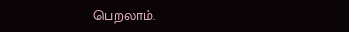பெறலாம்.